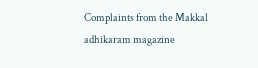Complaints from the Makkal adhikaram magazine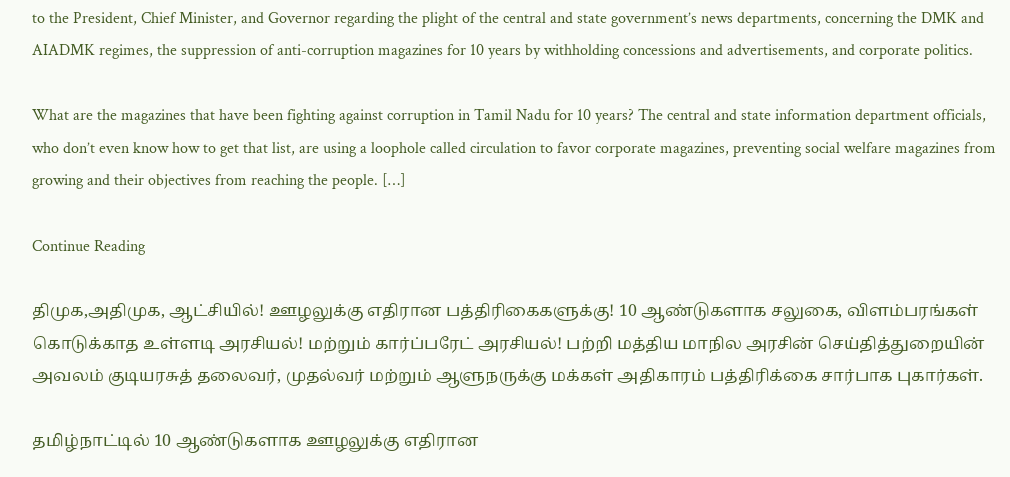to the President, Chief Minister, and Governor regarding the plight of the central and state government’s news departments, concerning the DMK and AIADMK regimes, the suppression of anti-corruption magazines for 10 years by withholding concessions and advertisements, and corporate politics.

What are the magazines that have been fighting against corruption in Tamil Nadu for 10 years? The central and state information department officials, who don’t even know how to get that list, are using a loophole called circulation to favor corporate magazines, preventing social welfare magazines from growing and their objectives from reaching the people. […]

Continue Reading

திமுக,அதிமுக, ஆட்சியில்! ஊழலுக்கு எதிரான பத்திரிகைகளுக்கு! 10 ஆண்டுகளாக சலுகை, விளம்பரங்கள் கொடுக்காத உள்ளடி அரசியல்! மற்றும் கார்ப்பரேட் அரசியல்! பற்றி மத்திய மாநில அரசின் செய்தித்துறையின் அவலம் குடியரசுத் தலைவர், முதல்வர் மற்றும் ஆளுநருக்கு மக்கள் அதிகாரம் பத்திரிக்கை சார்பாக புகார்கள்.

தமிழ்நாட்டில் 10 ஆண்டுகளாக ஊழலுக்கு எதிரான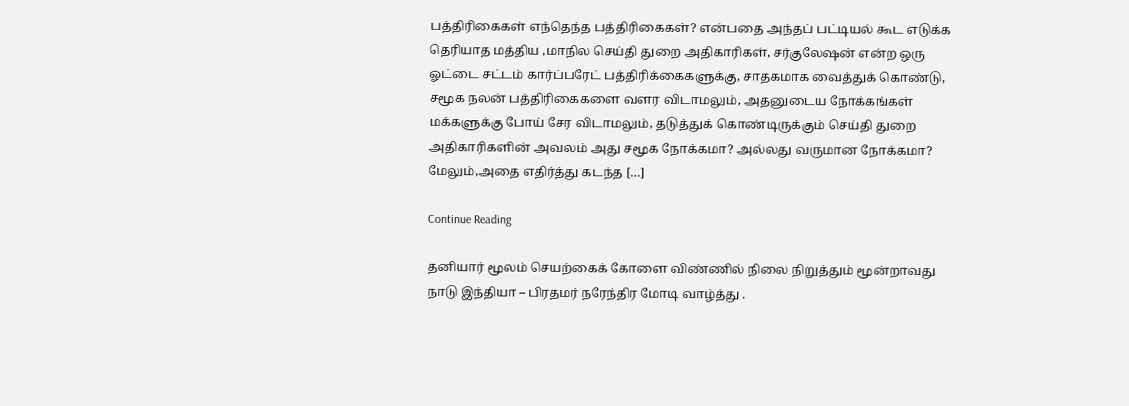பத்திரிகைகள் எந்தெந்த பத்திரிகைகள்? என்பதை அந்தப் பட்டியல் கூட எடுக்க தெரியாத மத்திய ,மாநில செய்தி துறை அதிகாரிகள், சர்குலேஷன் என்ற ஒரு ஓட்டை சட்டம் கார்ப்பரேட் பத்திரிக்கைகளுக்கு, சாதகமாக வைத்துக் கொண்டு, சமூக நலன் பத்திரிகைகளை வளர விடாமலும், அதனுடைய நோக்கங்கள் மக்களுக்கு போய் சேர விடாமலும், தடுத்துக் கொண்டிருக்கும் செய்தி துறை அதிகாரிகளின் அவலம் அது சமூக நோக்கமா? அல்லது வருமான நோக்கமா? மேலும்,அதை எதிர்த்து கடந்த […]

Continue Reading

தனியார் மூலம் செயற்கைக் கோளை விண்ணில் நிலை நிறுத்தும் மூன்றாவது நாடு இந்தியா – பிரதமர் நரேந்திர மோடி வாழ்த்து .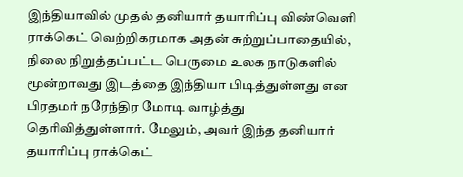இந்தியாவில் முதல் தனியார் தயாரிப்பு விண்வெளி ராக்கெட் வெற்றிகரமாக அதன் சுற்றுப்பாதையில், நிலை நிறுத்தப்பட்ட பெருமை உலக நாடுகளில் மூன்றாவது இடத்தை இந்தியா பிடித்துள்ளது என பிரதமர் நரேந்திர மோடி வாழ்த்து தெரிவித்துள்ளார். மேலும், அவர் இந்த தனியார் தயாரிப்பு ராக்கெட்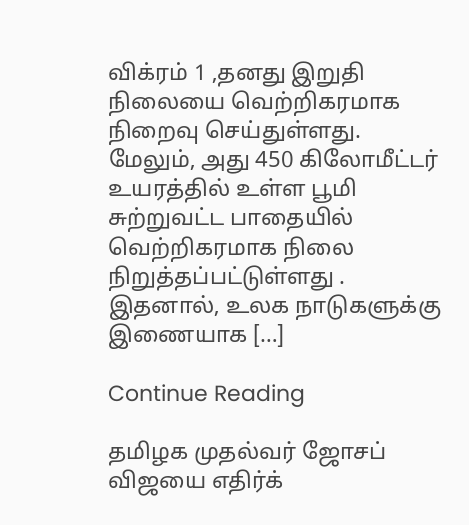விக்ரம் 1 ,தனது இறுதி நிலையை வெற்றிகரமாக நிறைவு செய்துள்ளது. மேலும், அது 450 கிலோமீட்டர் உயரத்தில் உள்ள பூமி சுற்றுவட்ட பாதையில் வெற்றிகரமாக நிலை நிறுத்தப்பட்டுள்ளது . இதனால், உலக நாடுகளுக்கு இணையாக […]

Continue Reading

தமிழக முதல்வர் ஜோசப் விஜயை எதிர்க்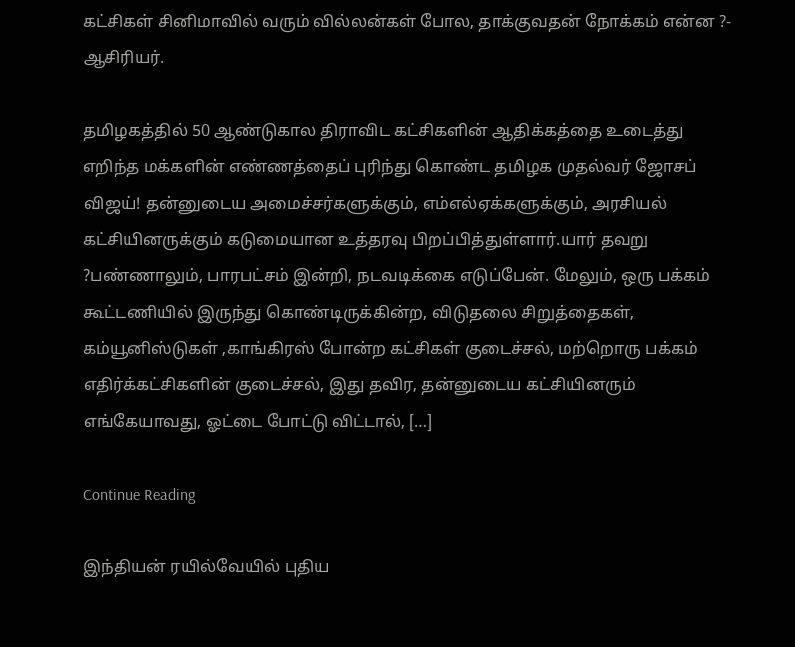கட்சிகள் சினிமாவில் வரும் வில்லன்கள் போல, தாக்குவதன் நோக்கம் என்ன ?- ஆசிரியர்.

தமிழகத்தில் 50 ஆண்டுகால திராவிட கட்சிகளின் ஆதிக்கத்தை உடைத்து எறிந்த மக்களின் எண்ணத்தைப் புரிந்து கொண்ட தமிழக முதல்வர் ஜோசப் விஜய்! தன்னுடைய அமைச்சர்களுக்கும், எம்எல்ஏக்களுக்கும், அரசியல் கட்சியினருக்கும் கடுமையான உத்தரவு பிறப்பித்துள்ளார்.யார் தவறு ?பண்ணாலும், பாரபட்சம் இன்றி, நடவடிக்கை எடுப்பேன். மேலும், ஒரு பக்கம் கூட்டணியில் இருந்து கொண்டிருக்கின்ற, விடுதலை சிறுத்தைகள், கம்யூனிஸ்டுகள் ,காங்கிரஸ் போன்ற கட்சிகள் குடைச்சல், மற்றொரு பக்கம் எதிர்க்கட்சிகளின் குடைச்சல், இது தவிர, தன்னுடைய கட்சியினரும் எங்கேயாவது, ஓட்டை போட்டு விட்டால், […]

Continue Reading

இந்தியன் ரயில்வேயில் புதிய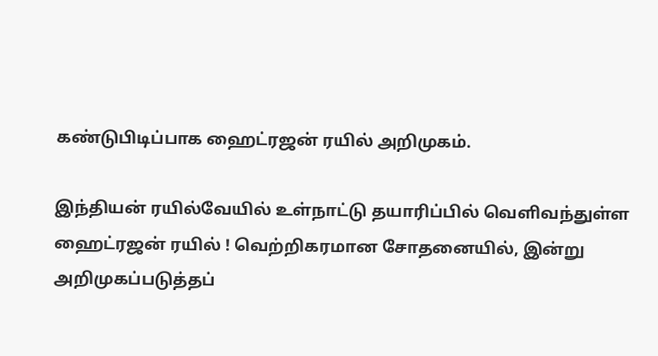கண்டுபிடிப்பாக ஹைட்ரஜன் ரயில் அறிமுகம்.

இந்தியன் ரயில்வேயில் உள்நாட்டு தயாரிப்பில் வெளிவந்துள்ள ஹைட்ரஜன் ரயில் ! வெற்றிகரமான சோதனையில், இன்று அறிமுகப்படுத்தப்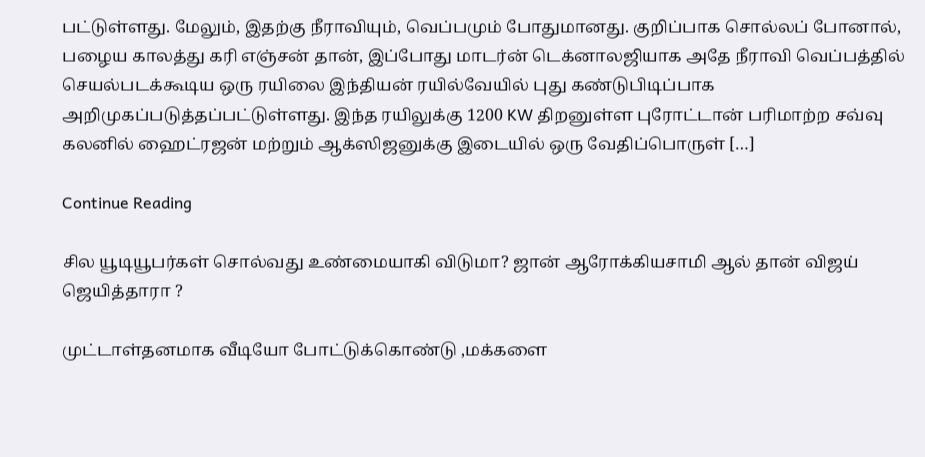பட்டுள்ளது. மேலும், இதற்கு நீராவியும், வெப்பமும் போதுமானது. குறிப்பாக சொல்லப் போனால், பழைய காலத்து கரி எஞ்சன் தான், இப்போது மாடர்ன் டெக்னாலஜியாக அதே நீராவி வெப்பத்தில் செயல்படக்கூடிய ஒரு ரயிலை இந்தியன் ரயில்வேயில் புது கண்டுபிடிப்பாக அறிமுகப்படுத்தப்பட்டுள்ளது. இந்த ரயிலுக்கு 1200 KW திறனுள்ள புரோட்டான் பரிமாற்ற சவ்வு கலனில் ஹைட்ரஜன் மற்றும் ஆக்ஸிஜனுக்கு இடையில் ஒரு வேதிப்பொருள் […]

Continue Reading

சில யூடியூபர்கள் சொல்வது உண்மையாகி விடுமா? ஜான் ஆரோக்கியசாமி ஆல் தான் விஜய் ஜெயித்தாரா ?

முட்டாள்தனமாக வீடியோ போட்டுக்கொண்டு ,மக்களை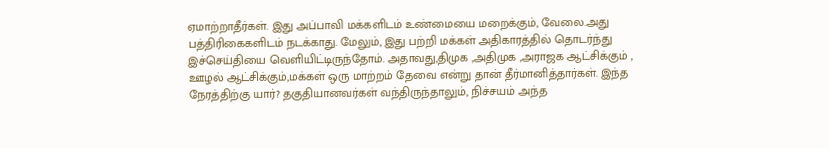ஏமாற்றாதீர்கள். இது அப்பாவி மக்களிடம் உண்மையை மறைக்கும், வேலை.அது பத்திரிகைகளிடம் நடக்காது. மேலும், இது பற்றி மக்கள் அதிகாரத்தில் தொடர்ந்து இச்செய்தியை வெளியிட்டிருந்தோம். அதாவது,திமுக ,அதிமுக ,அராஜக ஆட்சிக்கும் , ஊழல் ஆட்சிக்கும்,மக்கள் ஒரு மாற்றம் தேவை என்று தான் தீர்மானித்தார்கள். இந்த நேரத்திற்கு யார்? தகுதியானவர்கள் வந்திருந்தாலும், நிச்சயம் அந்த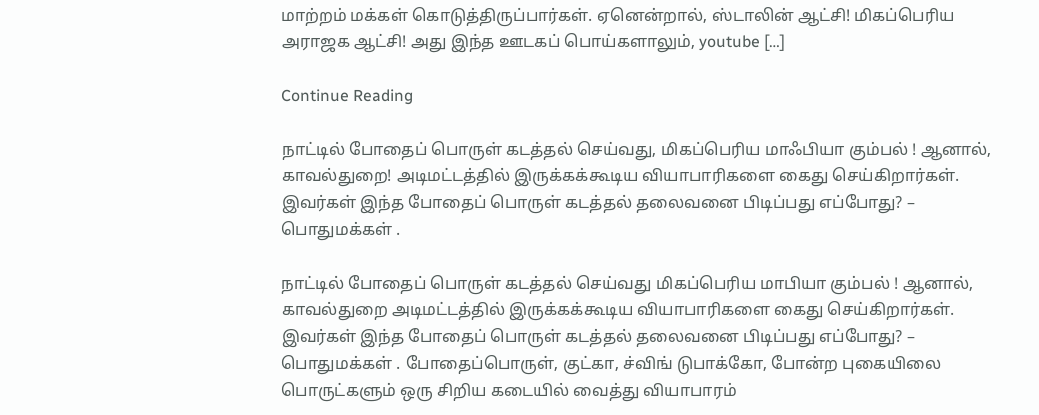மாற்றம் மக்கள் கொடுத்திருப்பார்கள். ஏனென்றால், ஸ்டாலின் ஆட்சி! மிகப்பெரிய அராஜக ஆட்சி! அது இந்த ஊடகப் பொய்களாலும், youtube […]

Continue Reading

நாட்டில் போதைப் பொருள் கடத்தல் செய்வது, மிகப்பெரிய மாஃபியா கும்பல் ! ஆனால், காவல்துறை! அடிமட்டத்தில் இருக்கக்கூடிய வியாபாரிகளை கைது செய்கிறார்கள். இவர்கள் இந்த போதைப் பொருள் கடத்தல் தலைவனை பிடிப்பது எப்போது? – பொதுமக்கள் .

நாட்டில் போதைப் பொருள் கடத்தல் செய்வது மிகப்பெரிய மாபியா கும்பல் ! ஆனால், காவல்துறை அடிமட்டத்தில் இருக்கக்கூடிய வியாபாரிகளை கைது செய்கிறார்கள். இவர்கள் இந்த போதைப் பொருள் கடத்தல் தலைவனை பிடிப்பது எப்போது? – பொதுமக்கள் . போதைப்பொருள், குட்கா, ச்விங் டுபாக்கோ, போன்ற புகையிலை பொருட்களும் ஒரு சிறிய கடையில் வைத்து வியாபாரம்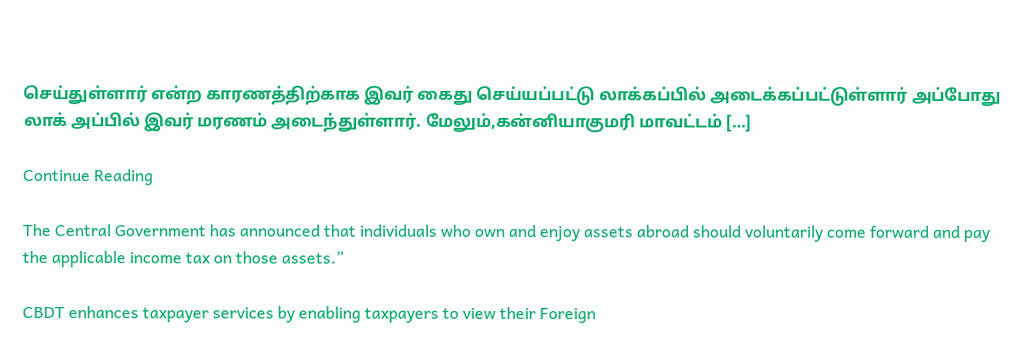செய்துள்ளார் என்ற காரணத்திற்காக இவர் கைது செய்யப்பட்டு லாக்கப்பில் அடைக்கப்பட்டுள்ளார் அப்போது லாக் அப்பில் இவர் மரணம் அடைந்துள்ளார். மேலும்,கன்னியாகுமரி மாவட்டம் […]

Continue Reading

The Central Government has announced that individuals who own and enjoy assets abroad should voluntarily come forward and pay the applicable income tax on those assets.”

CBDT enhances taxpayer services by enabling taxpayers to view their Foreign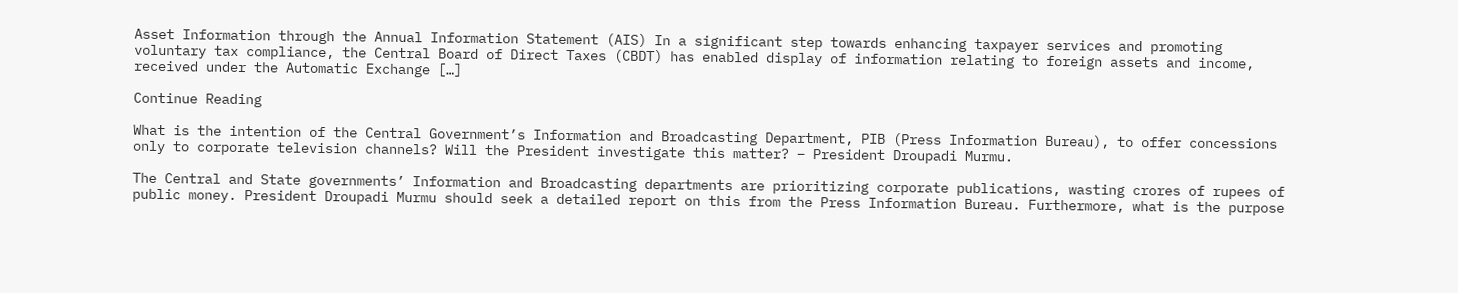Asset Information through the Annual Information Statement (AIS) In a significant step towards enhancing taxpayer services and promoting voluntary tax compliance, the Central Board of Direct Taxes (CBDT) has enabled display of information relating to foreign assets and income, received under the Automatic Exchange […]

Continue Reading

What is the intention of the Central Government’s Information and Broadcasting Department, PIB (Press Information Bureau), to offer concessions only to corporate television channels? Will the President investigate this matter? – President Droupadi Murmu.

The Central and State governments’ Information and Broadcasting departments are prioritizing corporate publications, wasting crores of rupees of public money. President Droupadi Murmu should seek a detailed report on this from the Press Information Bureau. Furthermore, what is the purpose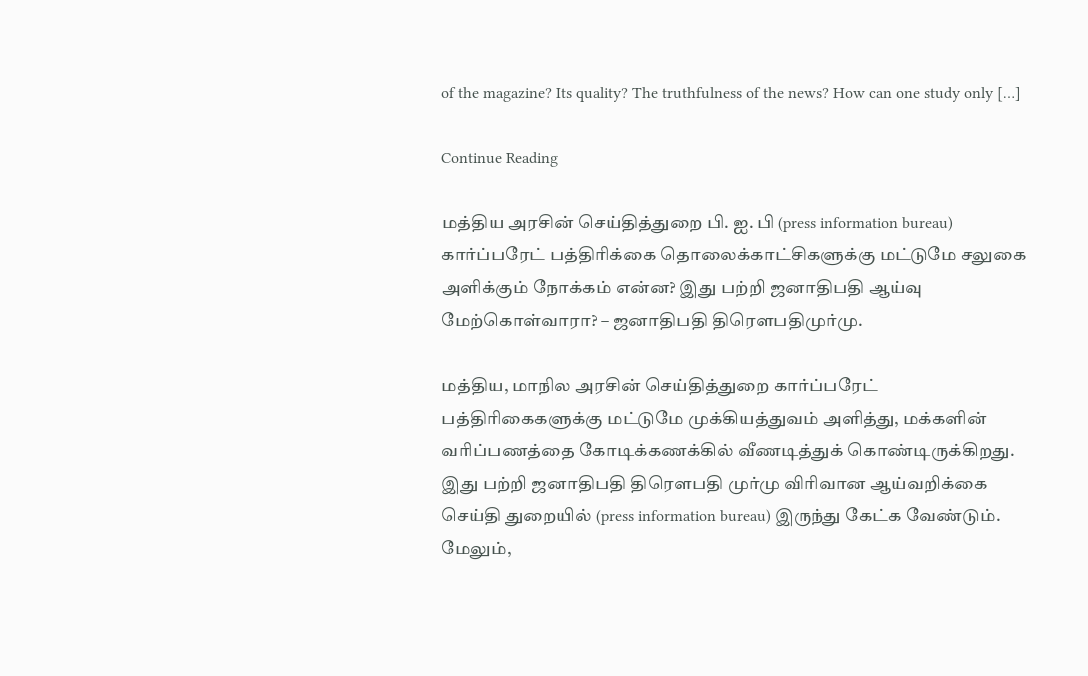of the magazine? Its quality? The truthfulness of the news? How can one study only […]

Continue Reading

மத்திய அரசின் செய்தித்துறை பி. ஐ. பி (press information bureau) கார்ப்பரேட் பத்திரிக்கை தொலைக்காட்சிகளுக்கு மட்டுமே சலுகை அளிக்கும் நோக்கம் என்ன? இது பற்றி ஜனாதிபதி ஆய்வு மேற்கொள்வாரா? – ஜனாதிபதி திரௌபதிமுர்மு.

மத்திய, மாநில அரசின் செய்தித்துறை கார்ப்பரேட் பத்திரிகைகளுக்கு மட்டுமே முக்கியத்துவம் அளித்து, மக்களின் வரிப்பணத்தை கோடிக்கணக்கில் வீணடித்துக் கொண்டிருக்கிறது. இது பற்றி ஜனாதிபதி திரௌபதி முர்மு விரிவான ஆய்வறிக்கை செய்தி துறையில் (press information bureau) இருந்து கேட்க வேண்டும். மேலும்,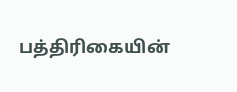பத்திரிகையின்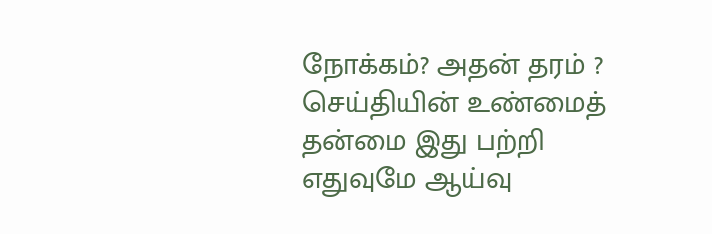நோக்கம்? அதன் தரம் ? செய்தியின் உண்மைத் தன்மை இது பற்றி எதுவுமே ஆய்வு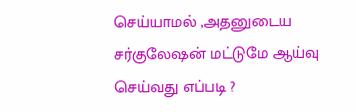செய்யாமல் ,அதனுடைய சர்குலேஷன் மட்டுமே ஆய்வு செய்வது எப்படி ?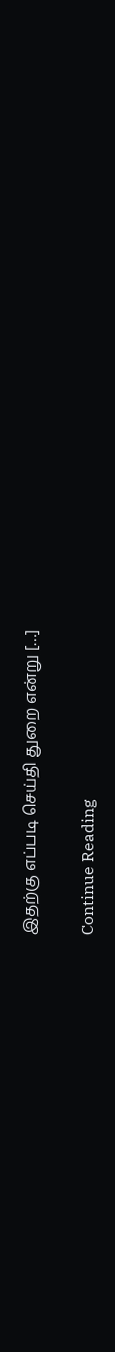இதற்கு எப்படி செய்தி துறை என்று […]

Continue Reading